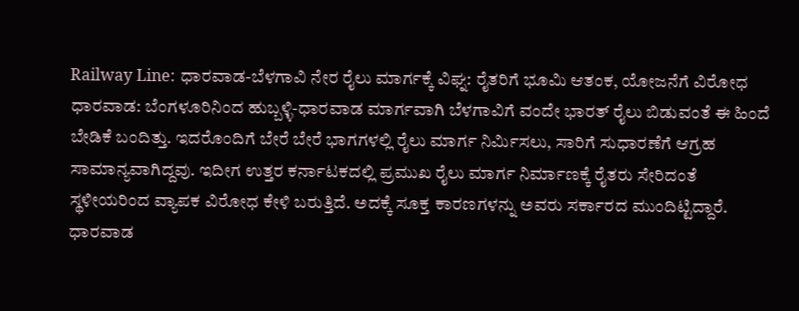Railway Line: ಧಾರವಾಡ-ಬೆಳಗಾವಿ ನೇರ ರೈಲು ಮಾರ್ಗಕ್ಕೆ ವಿಘ್ನ: ರೈತರಿಗೆ ಭೂಮಿ ಆತಂಕ, ಯೋಜನೆಗೆ ವಿರೋಧ
ಧಾರವಾಡ: ಬೆಂಗಳೂರಿನಿಂದ ಹುಬ್ಬಳ್ಳಿ-ಧಾರವಾಡ ಮಾರ್ಗವಾಗಿ ಬೆಳಗಾವಿಗೆ ವಂದೇ ಭಾರತ್ ರೈಲು ಬಿಡುವಂತೆ ಈ ಹಿಂದೆ ಬೇಡಿಕೆ ಬಂದಿತ್ತು. ಇದರೊಂದಿಗೆ ಬೇರೆ ಬೇರೆ ಭಾಗಗಳಲ್ಲಿ ರೈಲು ಮಾರ್ಗ ನಿರ್ಮಿಸಲು, ಸಾರಿಗೆ ಸುಧಾರಣೆಗೆ ಆಗ್ರಹ ಸಾಮಾನ್ಯವಾಗಿದ್ದವು. ಇದೀಗ ಉತ್ತರ ಕರ್ನಾಟಕದಲ್ಲಿ ಪ್ರಮುಖ ರೈಲು ಮಾರ್ಗ ನಿರ್ಮಾಣಕ್ಕೆ ರೈತರು ಸೇರಿದಂತೆ ಸ್ಥಳೀಯರಿಂದ ವ್ಯಾಪಕ ವಿರೋಧ ಕೇಳಿ ಬರುತ್ತಿದೆ. ಅದಕ್ಕೆ ಸೂಕ್ತ ಕಾರಣಗಳನ್ನು ಅವರು ಸರ್ಕಾರದ ಮುಂದಿಟ್ಟಿದ್ದಾರೆ.
ಧಾರವಾಡ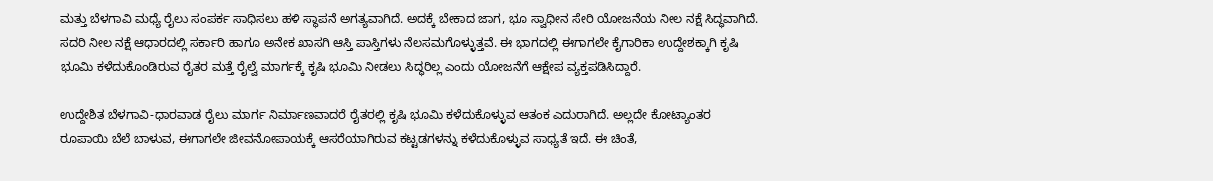ಮತ್ತು ಬೆಳಗಾವಿ ಮಧ್ಯೆ ರೈಲು ಸಂಪರ್ಕ ಸಾಧಿಸಲು ಹಳಿ ಸ್ಥಾಪನೆ ಅಗತ್ಯವಾಗಿದೆ. ಅದಕ್ಕೆ ಬೇಕಾದ ಜಾಗ, ಭೂ ಸ್ವಾಧೀನ ಸೇರಿ ಯೋಜನೆಯ ನೀಲ ನಕ್ಷೆ ಸಿದ್ಧವಾಗಿದೆ. ಸದರಿ ನೀಲ ನಕ್ಷೆ ಆಧಾರದಲ್ಲಿ ಸರ್ಕಾರಿ ಹಾಗೂ ಅನೇಕ ಖಾಸಗಿ ಆಸ್ತಿ ಪಾಸ್ತಿಗಳು ನೆಲಸಮಗೊಳ್ಳುತ್ತವೆ. ಈ ಭಾಗದಲ್ಲಿ ಈಗಾಗಲೇ ಕೈಗಾರಿಕಾ ಉದ್ದೇಶಕ್ಕಾಗಿ ಕೃಷಿ ಭೂಮಿ ಕಳೆದುಕೊಂಡಿರುವ ರೈತರ ಮತ್ತೆ ರೈಲ್ವೆ ಮಾರ್ಗಕ್ಕೆ ಕೃಷಿ ಭೂಮಿ ನೀಡಲು ಸಿದ್ಧರಿಲ್ಲ ಎಂದು ಯೋಜನೆಗೆ ಆಕ್ಷೇಪ ವ್ಯಕ್ತಪಡಿಸಿದ್ದಾರೆ.

ಉದ್ದೇಶಿತ ಬೆಳಗಾವಿ-ಧಾರವಾಡ ರೈಲು ಮಾರ್ಗ ನಿರ್ಮಾಣವಾದರೆ ರೈತರಲ್ಲಿ ಕೃಷಿ ಭೂಮಿ ಕಳೆದುಕೊಳ್ಳುವ ಆತಂಕ ಎದುರಾಗಿದೆ. ಅಲ್ಲದೇ ಕೋಟ್ಯಾಂತರ ರೂಪಾಯಿ ಬೆಲೆ ಬಾಳುವ, ಈಗಾಗಲೇ ಜೀವನೋಪಾಯಕ್ಕೆ ಆಸರೆಯಾಗಿರುವ ಕಟ್ಟಡಗಳನ್ನು ಕಳೆದುಕೊಳ್ಳುವ ಸಾಧ್ಯತೆ ಇದೆ. ಈ ಚಿಂತೆ,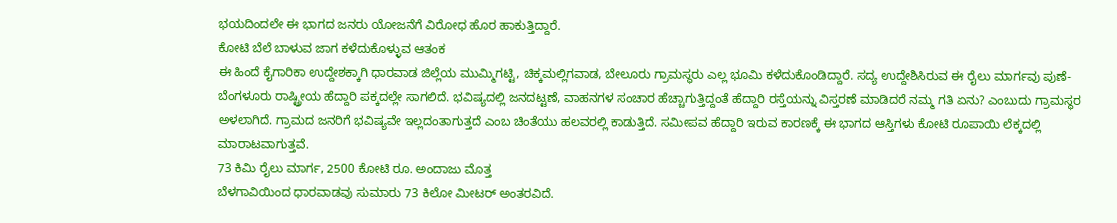ಭಯದಿಂದಲೇ ಈ ಭಾಗದ ಜನರು ಯೋಜನೆಗೆ ವಿರೋಧ ಹೊರ ಹಾಕುತ್ತಿದ್ದಾರೆ.
ಕೋಟಿ ಬೆಲೆ ಬಾಳುವ ಜಾಗ ಕಳೆದುಕೊಳ್ಳುವ ಆತಂಕ
ಈ ಹಿಂದೆ ಕೈಗಾರಿಕಾ ಉದ್ದೇಶಕ್ಕಾಗಿ ಧಾರವಾಡ ಜಿಲ್ಲೆಯ ಮುಮ್ಮಿಗಟ್ಟಿ, ಚಿಕ್ಕಮಲ್ಲಿಗವಾಡ, ಬೇಲೂರು ಗ್ರಾಮಸ್ಥರು ಎಲ್ಲ ಭೂಮಿ ಕಳೆದುಕೊಂಡಿದ್ದಾರೆ. ಸದ್ಯ ಉದ್ದೇಶಿಸಿರುವ ಈ ರೈಲು ಮಾರ್ಗವು ಪುಣೆ-ಬೆಂಗಳೂರು ರಾಷ್ಟ್ರೀಯ ಹೆದ್ದಾರಿ ಪಕ್ಕದಲ್ಲೇ ಸಾಗಲಿದೆ. ಭವಿಷ್ಯದಲ್ಲಿ ಜನದಟ್ಟಣೆ, ವಾಹನಗಳ ಸಂಚಾರ ಹೆಚ್ಚಾಗುತ್ತಿದ್ದಂತೆ ಹೆದ್ದಾರಿ ರಸ್ತೆಯನ್ನು ವಿಸ್ತರಣೆ ಮಾಡಿದರೆ ನಮ್ಮ ಗತಿ ಏನು? ಎಂಬುದು ಗ್ರಾಮಸ್ಥರ ಅಳಲಾಗಿದೆ. ಗ್ರಾಮದ ಜನರಿಗೆ ಭವಿಷ್ಯವೇ ಇಲ್ಲದಂತಾಗುತ್ತದೆ ಎಂಬ ಚಿಂತೆಯು ಹಲವರಲ್ಲಿ ಕಾಡುತ್ತಿದೆ. ಸಮೀಪವ ಹೆದ್ದಾರಿ ಇರುವ ಕಾರಣಕ್ಕೆ ಈ ಭಾಗದ ಆಸ್ತಿಗಳು ಕೋಟಿ ರೂಪಾಯಿ ಲೆಕ್ಕದಲ್ಲಿ ಮಾರಾಟವಾಗುತ್ತವೆ.
73 ಕಿಮಿ ರೈಲು ಮಾರ್ಗ, 2500 ಕೋಟಿ ರೂ. ಅಂದಾಜು ಮೊತ್ತ
ಬೆಳಗಾವಿಯಿಂದ ಧಾರವಾಡವು ಸುಮಾರು 73 ಕಿಲೋ ಮೀಟರ್ ಅಂತರವಿದೆ.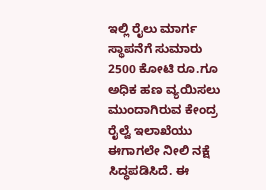ಇಲ್ಲಿ ರೈಲು ಮಾರ್ಗ ಸ್ಥಾಪನೆಗೆ ಸುಮಾರು 2500 ಕೋಟಿ ರೂ.ಗೂ ಅಧಿಕ ಹಣ ವ್ಯಯಿಸಲು ಮುಂದಾಗಿರುವ ಕೇಂದ್ರ ರೈಲ್ವೆ ಇಲಾಖೆಯು ಈಗಾಗಲೇ ನೀಲಿ ನಕ್ಷೆ ಸಿದ್ಧಪಡಿಸಿದೆ. ಈ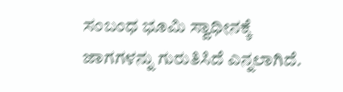ಸಂಬಂಧ ಭೂಮಿ ಸ್ವಾಧೀನಕ್ಕೆ ಜಾಗಗಳನ್ನು ಗುರುತಿಸಿದೆ ಎನ್ನಲಾಗಿದೆ.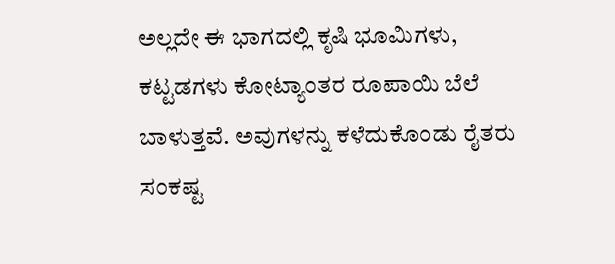ಅಲ್ಲದೇ ಈ ಭಾಗದಲ್ಲಿ ಕೃಷಿ ಭೂಮಿಗಳು, ಕಟ್ಟಡಗಳು ಕೋಟ್ಯಾಂತರ ರೂಪಾಯಿ ಬೆಲೆ ಬಾಳುತ್ತವೆ. ಅವುಗಳನ್ನು ಕಳೆದುಕೊಂಡು ರೈತರು ಸಂಕಷ್ಟ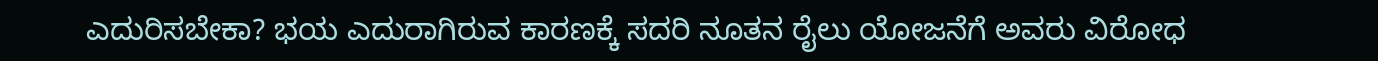ಎದುರಿಸಬೇಕಾ? ಭಯ ಎದುರಾಗಿರುವ ಕಾರಣಕ್ಕೆ ಸದರಿ ನೂತನ ರೈಲು ಯೋಜನೆಗೆ ಅವರು ವಿರೋಧ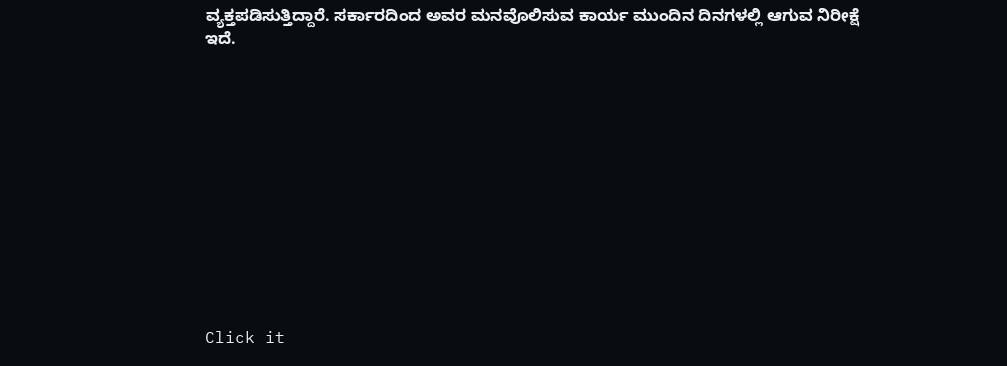ವ್ಯಕ್ತಪಡಿಸುತ್ತಿದ್ದಾರೆ. ಸರ್ಕಾರದಿಂದ ಅವರ ಮನವೊಲಿಸುವ ಕಾರ್ಯ ಮುಂದಿನ ದಿನಗಳಲ್ಲಿ ಆಗುವ ನಿರೀಕ್ಷೆ ಇದೆ.












Click it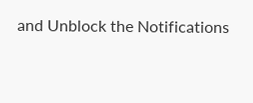and Unblock the Notifications